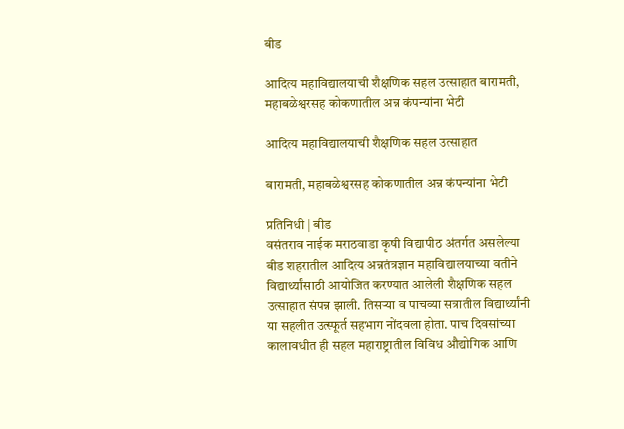बीड

आदित्य महाविद्यालयाची शैक्षणिक सहल उत्साहात बारामती, महाबळेश्वरसह कोकणातील अन्न कंपन्यांना भेटी

आदित्य महाविद्यालयाची शैक्षणिक सहल उत्साहात

बारामती, महाबळेश्वरसह कोकणातील अन्न कंपन्यांना भेटी

प्रतिनिधी | बीड
वसंतराव नाईक मराठवाडा कृषी विद्यापीठ अंतर्गत असलेल्या बीड शहरातील आदित्य अन्नतंत्रज्ञान महाविद्यालयाच्या वतीने विद्यार्थ्यांसाठी आयोजित करण्यात आलेली शैक्षणिक सहल उत्साहात संपन्न झाली. तिसऱ्या व पाचव्या सत्रातील विद्यार्थ्यांनी या सहलीत उत्स्फूर्त सहभाग नोंदवला होता. पाच दिवसांच्या कालावधीत ही सहल महाराष्ट्रातील विविध औद्योगिक आणि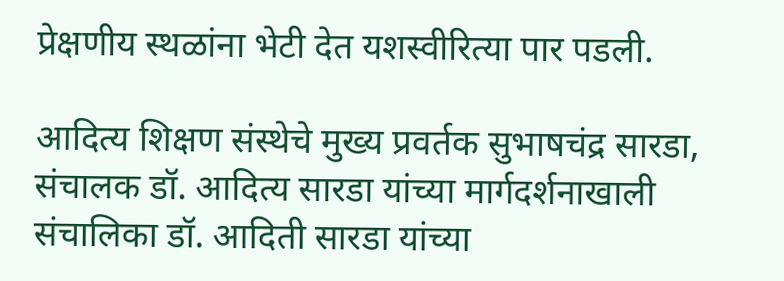प्रेक्षणीय स्थळांना भेटी देत यशस्वीरित्या पार पडली.

आदित्य शिक्षण संस्थेचे मुख्य प्रवर्तक सुभाषचंद्र सारडा,  संचालक डॉ. आदित्य सारडा यांच्या मार्गदर्शनाखाली संचालिका डॉ. आदिती सारडा यांच्या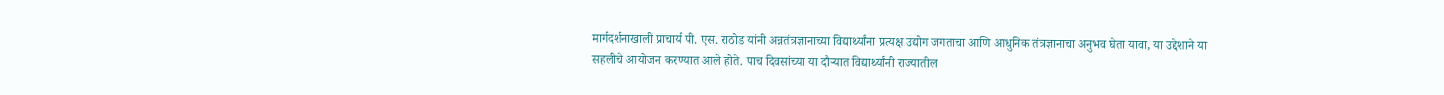मार्गदर्शनाखाली प्राचार्य पी. एस. राठोड यांनी अन्नतंत्रज्ञानाच्या विद्यार्थ्यांना प्रत्यक्ष उद्योग जगताचा आणि आधुनिक तंत्रज्ञानाचा अनुभव घेता यावा, या उद्देशाने या सहलीचे आयोजन करण्यात आले होते. पाच दिवसांच्या या दौऱ्यात विद्यार्थ्यांनी राज्यातील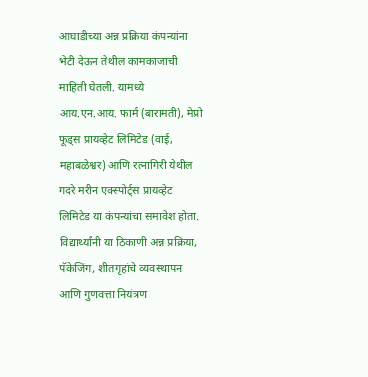आघाडीच्या अन्न प्रक्रिया कंपन्यांना भेटी देऊन तेथील कामकाजाची माहिती घेतली. यामध्ये आय.एन.आय. फार्म (बारामती), मेप्रो फूड्स प्रायव्हेट लिमिटेड (वाई, महाबळेश्वर) आणि रत्नागिरी येथील गदरे मरीन एक्स्पोर्ट्स प्रायव्हेट लिमिटेड या कंपन्यांचा समावेश होता. विद्यार्थ्यांनी या ठिकाणी अन्न प्रक्रिया, पॅकेजिंग, शीतगृहांचे व्यवस्थापन आणि गुणवत्ता नियंत्रण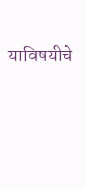याविषयीचे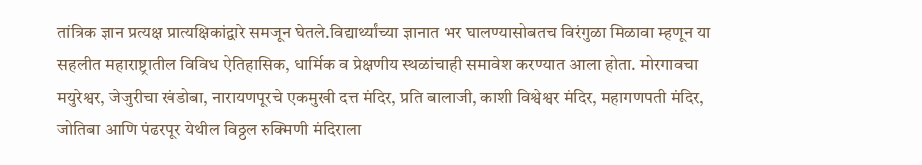तांत्रिक ज्ञान प्रत्यक्ष प्रात्यक्षिकांद्वारे समजून घेतले.विद्यार्थ्यांच्या ज्ञानात भर घालण्यासोबतच विरंगुळा मिळावा म्हणून या सहलीत महाराष्ट्रातील विविध ऐतिहासिक, धार्मिक व प्रेक्षणीय स्थळांचाही समावेश करण्यात आला होता. मोरगावचा मयुरेश्वर, जेजुरीचा खंडोबा, नारायणपूरचे एकमुखी दत्त मंदिर, प्रति बालाजी, काशी विश्वेश्वर मंदिर, महागणपती मंदिर, जोतिबा आणि पंढरपूर येथील विठ्ठल रुक्मिणी मंदिराला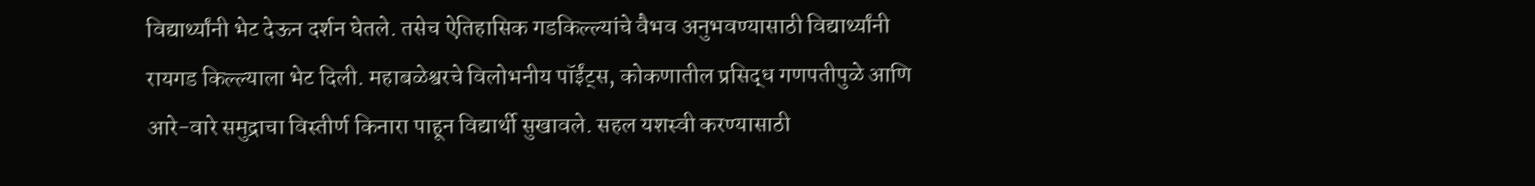विद्यार्थ्यांनी भेट देऊन दर्शन घेतले. तसेच ऐतिहासिक गडकिल्ल्यांचे वैभव अनुभवण्यासाठी विद्यार्थ्यांनी रायगड किल्ल्याला भेट दिली. महाबळेश्वरचे विलोभनीय पॉईंट्स, कोकणातील प्रसिद्ध गणपतीपुळे आणि आरे-वारे समुद्राचा विस्तीर्ण किनारा पाहून विद्यार्थी सुखावले. सहल यशस्वी करण्यासाठी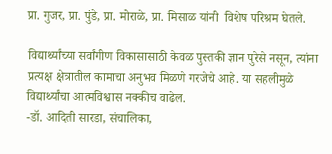प्रा. गुजर, प्रा. पुंडे, प्रा. मोराळे, प्रा. मिसाळ यांनी  विशेष परिश्रम घेतले.

विद्यार्थ्यांच्या सर्वांगीण विकासासाठी केवळ पुस्तकी ज्ञान पुरेसे नसून, त्यांना प्रत्यक्ष क्षेत्रातील कामाचा अनुभव मिळणे गरजेचे आहे. या सहलीमुळे विद्यार्थ्यांचा आत्मविश्वास नक्कीच वाढेल.
-डॉ. आदिती सारडा, संचालिका,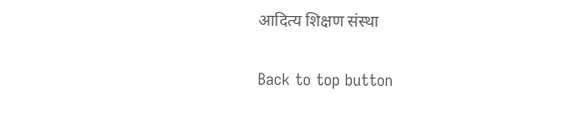आदित्य शिक्षण संस्था

Back to top button